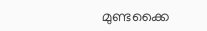മുണ്ടക്കൈ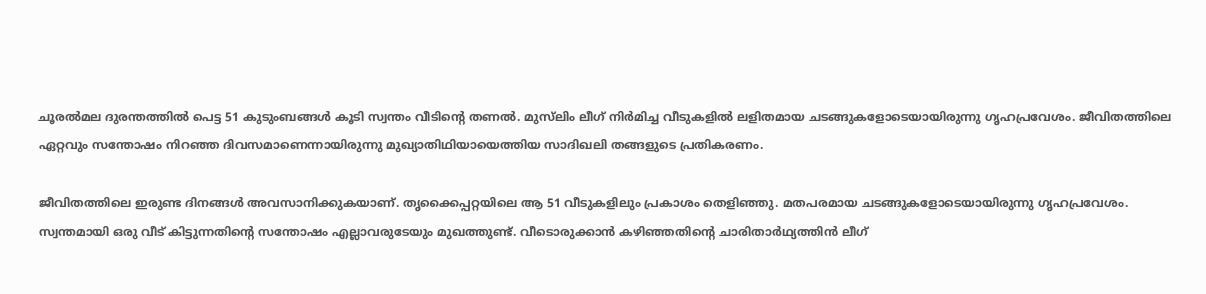ചൂരൽമല ദുരന്തത്തിൽ പെട്ട 51 കുടുംബങ്ങൾ കൂടി സ്വന്തം വീടിന്റെ തണൽ. മുസ്‌ലിം ലീഗ് നിർമിച്ച വീടുകളിൽ ലളിതമായ ചടങ്ങുകളോടെയായിരുന്നു ഗൃഹപ്രവേശം. ജീവിതത്തിലെ ഏറ്റവും സന്തോഷം നിറഞ്ഞ ദിവസമാണെന്നായിരുന്നു മുഖ്യാതിഥിയായെത്തിയ സാദിഖലി തങ്ങളുടെ പ്രതികരണം.

ജീവിതത്തിലെ ഇരുണ്ട ദിനങ്ങൾ അവസാനിക്കുകയാണ്. തൃക്കൈപ്പറ്റയിലെ ആ 51 വീടുകളിലും പ്രകാശം തെളിഞ്ഞു. മതപരമായ ചടങ്ങുകളോടെയായിരുന്നു ഗൃഹപ്രവേശം. സ്വന്തമായി ഒരു വീട് കിട്ടുന്നതിൻ്റെ സന്തോഷം എല്ലാവരുടേയും മുഖത്തുണ്ട്. വീടൊരുക്കാൻ കഴിഞ്ഞതിന്റെ ചാരിതാർഥ്യത്തിൻ ലീഗ്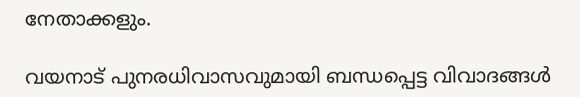നേതാക്കളും.

വയനാട് പുനരധിവാസവുമായി ബന്ധപ്പെട്ട വിവാദങ്ങൾ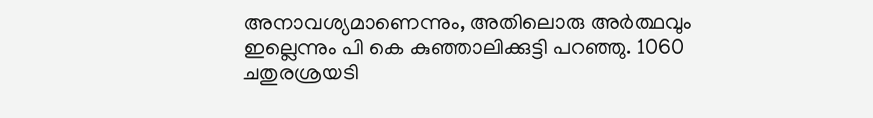അനാവശ്യമാണെന്നും, അതിലൊരു അർത്ഥവും ഇല്ലെന്നും പി കെ കുഞ്ഞാലിക്കുട്ടി പറഞ്ഞു. 1060 ചതുരശ്രയടി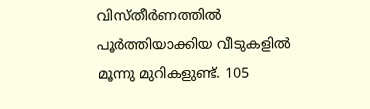വിസ്തീർണത്തിൽ പൂർത്തിയാക്കിയ വീടുകളിൽ മൂന്നു മുറികളുണ്ട്. 105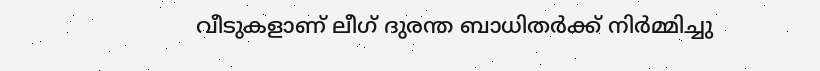വീടുകളാണ് ലീഗ് ദുരന്ത ബാധിതർക്ക് നിർമ്മിച്ചു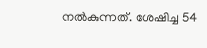നൽകുന്നത്. ശേഷിച്ച 54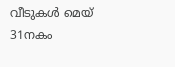വീടുകൾ മെയ് 31നകം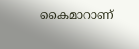കൈമാറാണ്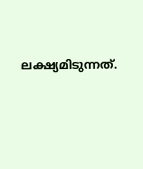ലക്ഷ്യമിടുന്നത്.